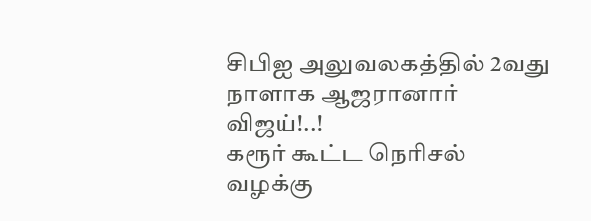சிபிஐ அலுவலகத்தில் 2வது நாளாக ஆஜரானார் விஜய்!..!
கரூர் கூட்ட நெரிசல் வழக்கு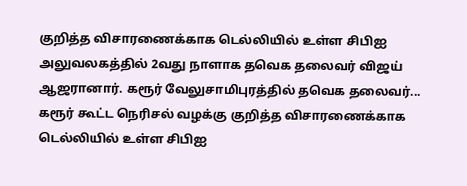குறித்த விசாரணைக்காக டெல்லியில் உள்ள சிபிஐ அலுவலகத்தில் 2வது நாளாக தவெக தலைவர் விஜய் ஆஜரானார். கரூர் வேலுசாமிபுரத்தில் தவெக தலைவர்...
கரூர் கூட்ட நெரிசல் வழக்கு குறித்த விசாரணைக்காக டெல்லியில் உள்ள சிபிஐ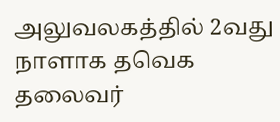அலுவலகத்தில் 2வது நாளாக தவெக தலைவர்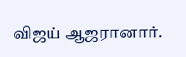விஜய் ஆஜரானார்.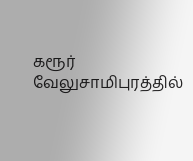கரூர் வேலுசாமிபுரத்தில்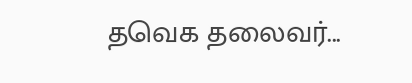தவெக தலைவர்...